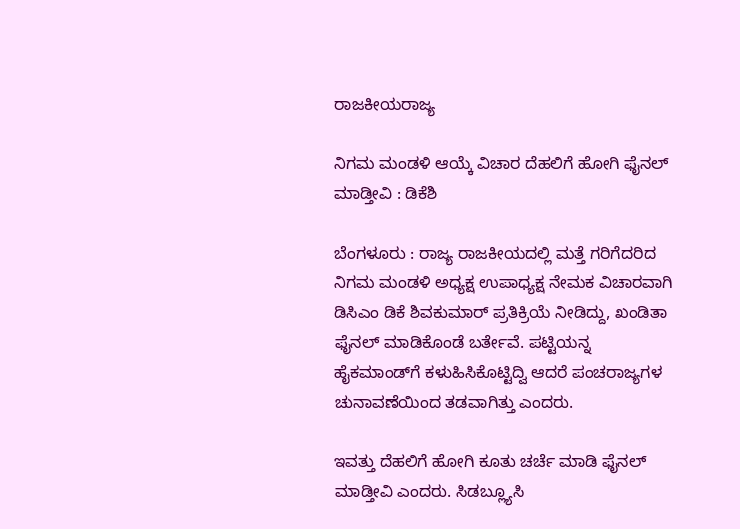ರಾಜಕೀಯರಾಜ್ಯ

ನಿಗಮ ಮಂಡಳಿ ಆಯ್ಕೆ ವಿಚಾರ ದೆಹಲಿಗೆ ಹೋಗಿ ಫೈನಲ್ ಮಾಡ್ತೀವಿ : ಡಿಕೆಶಿ

ಬೆಂಗಳೂರು : ರಾಜ್ಯ ರಾಜಕೀಯದಲ್ಲಿ ಮತ್ತೆ ಗರಿಗೆದರಿದ ನಿಗಮ ಮಂಡಳಿ ಅಧ್ಯಕ್ಷ ಉಪಾಧ್ಯಕ್ಷ ನೇಮಕ ವಿಚಾರವಾಗಿ ಡಿಸಿಎಂ ಡಿಕೆ ಶಿವಕುಮಾರ್ ಪ್ರತಿಕ್ರಿಯೆ ನೀಡಿದ್ದು, ಖಂಡಿತಾ ಫೈನಲ್ ಮಾಡಿಕೊಂಡೆ ಬರ್ತೇವೆ. ಪಟ್ಟಿಯನ್ನ ಹೈಕಮಾಂಡ್‌ಗೆ ಕಳುಹಿಸಿಕೊಟ್ಟಿದ್ವಿ ಆದರೆ ಪಂಚರಾಜ್ಯಗಳ ಚುನಾವಣೆಯಿಂದ ತಡವಾಗಿತ್ತು ಎಂದರು.

ಇವತ್ತು ದೆಹಲಿಗೆ ಹೋಗಿ ಕೂತು ಚರ್ಚೆ ಮಾಡಿ ಫೈನಲ್ ಮಾಡ್ತೀವಿ ಎಂದರು. ಸಿಡಬ್ಲ್ಯೂಸಿ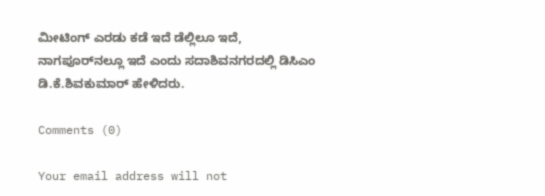ಮೀಟಿಂಗ್ ಎರಡು ಕಡೆ ಇದೆ ಡೆಲ್ಲಿಲೂ ಇದೆ, ನಾಗಪೂರ್‌ನಲ್ಲೂ ಇದೆ ಎಂದು ಸದಾಶಿವನಗರದಲ್ಲಿ ಡಿಸಿಎಂ ಡಿ.ಕೆ.ಶಿವಕುಮಾರ್ ಹೇಳಿದರು.

Comments (0)

Your email address will not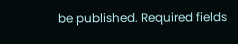be published. Required fields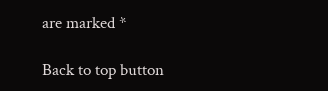are marked *

Back to top button